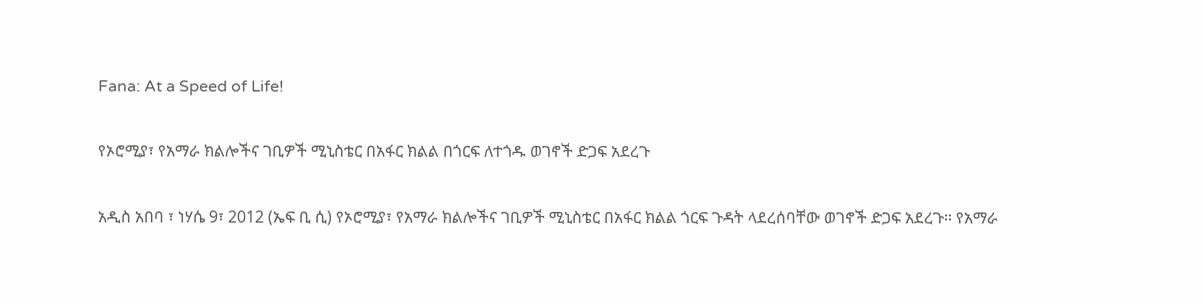Fana: At a Speed of Life!

የኦሮሚያ፣ የአማራ ክልሎችና ገቢዎች ሚኒስቴር በአፋር ክልል በጎርፍ ለተጎዱ ወገኖች ድጋፍ አደረጉ

አዲስ አበባ ፣ ነሃሴ 9፣ 2012 (ኤፍ ቢ ሲ) የኦሮሚያ፣ የአማራ ክልሎችና ገቢዎች ሚኒስቴር በአፋር ክልል ጎርፍ ጉዳት ላደረሰባቸው ወገኖች ድጋፍ አደረጉ። የአማራ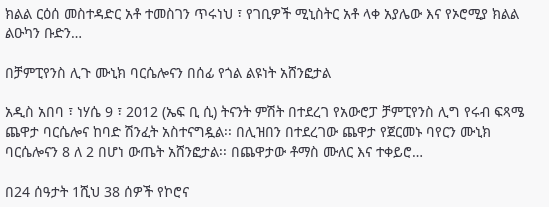ክልል ርዕሰ መስተዳድር አቶ ተመስገን ጥሩነህ ፣ የገቢዎች ሚኒስትር አቶ ላቀ አያሌው እና የኦሮሚያ ክልል ልዑካን ቡድን…

በቻምፒየንስ ሊጉ ሙኒክ ባርሴሎናን በሰፊ የጎል ልዩነት አሸንፎታል

አዲስ አበባ ፣ ነሃሴ 9 ፣ 2012 (ኤፍ ቢ ሲ) ትናንት ምሽት በተደረገ የአውሮፓ ቻምፒየንስ ሊግ የሩብ ፍጻሜ ጨዋታ ባርሴሎና ከባድ ሽንፈት አስተናግዷል፡፡ በሊዝበን በተደረገው ጨዋታ የጀርመኑ ባየርን ሙኒክ ባርሴሎናን 8 ለ 2 በሆነ ውጤት አሸንፎታል፡፡ በጨዋታው ቶማስ ሙለር እና ተቀይሮ…

በ24 ሰዓታት 1ሺህ 38 ሰዎች የኮሮና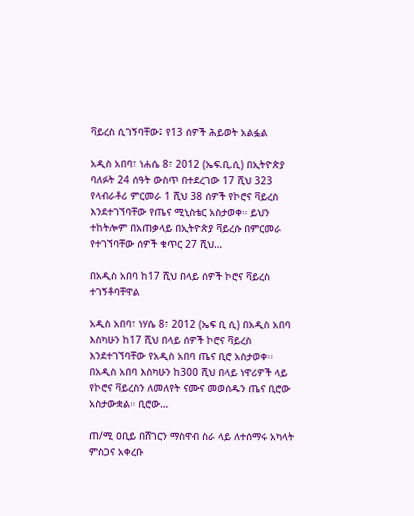ቫይረስ ሲገኝባቸው፤ የ13 ሰዎች ሕይወት አልፏል

አዲስ አበባ፣ ነሐሴ 8፣ 2012 (ኤፍ.ቢ.ሲ) በኢትዮጵያ ባለፉት 24 ሰዓት ውስጥ በተደረገው 17 ሺህ 323 የላብራቶሪ ምርመራ 1 ሺህ 38 ሰዎች የኮሮና ቫይረስ እንደተገኘባቸው የጤና ሚኒስቴር አስታወቀ። ይህን ተከትሎም በአጠቃላይ በኢትዮጵያ ቫይረሱ በምርመራ የተገኘባቸው ሰዎች ቁጥር 27 ሺህ…

በአዲስ አበባ ከ17 ሺህ በላይ ሰዎች ኮሮና ቫይረስ ተገኝቶባቸዋል

አዲስ አበባ፣ ነሃሴ 8፣ 2012 (ኤፍ ቢ ሲ) በአዲስ አበባ እስካሁን ከ17 ሺህ በላይ ሰዎች ኮሮና ቫይረስ እንደተገኘባቸው የአዲስ አበባ ጤና ቢሮ አስታወቀ፡፡ በአዲስ አበባ እስካሁን ከ300 ሺህ በላይ ነዋሪዎች ላይ የኮሮና ቫይረስን ለመለየት ናሙና መወሰዱን ጤና ቢሮው አስታውቋል። ቢሮው…

ጠ/ሚ ዐቢይ በሸገርን ማስዋብ ስራ ላይ ለተሰማሩ አካላት ምስጋና አቀረቡ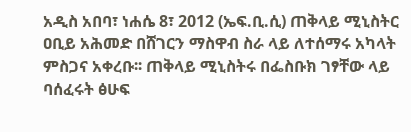አዲስ አበባ፣ ነሐሴ 8፣ 2012 (ኤፍ.ቢ.ሲ) ጠቅላይ ሚኒስትር ዐቢይ አሕመድ በሸገርን ማስዋብ ስራ ላይ ለተሰማሩ አካላት ምስጋና አቀረቡ፡፡ ጠቅላይ ሚኒስትሩ በፌስቡክ ገፃቸው ላይ ባሰፈሩት ፅሁፍ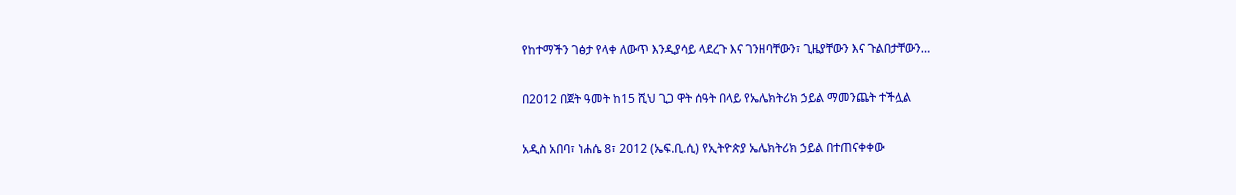የከተማችን ገፅታ የላቀ ለውጥ እንዲያሳይ ላደረጉ እና ገንዘባቸውን፣ ጊዜያቸውን እና ጉልበታቸውን…

በ2012 በጀት ዓመት ከ15 ሺህ ጊጋ ዋት ሰዓት በላይ የኤሌክትሪክ ኃይል ማመንጨት ተችሏል

አዲስ አበባ፣ ነሐሴ 8፣ 2012 (ኤፍ.ቢ.ሲ) የኢትዮጵያ ኤሌክትሪክ ኃይል በተጠናቀቀው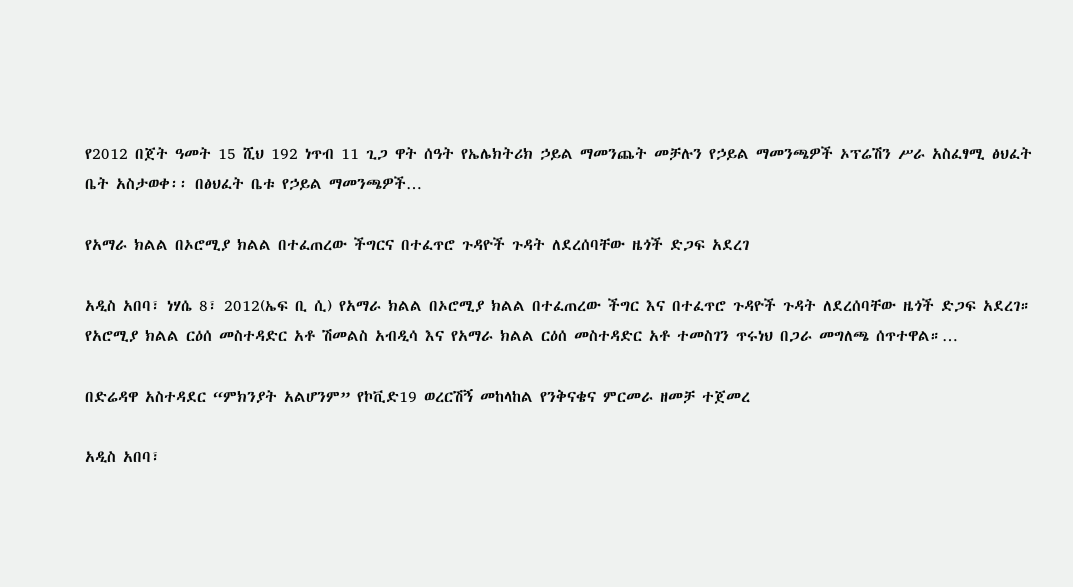የ2012 በጀት ዓመት 15 ሺህ 192 ነጥብ 11 ጊጋ ዋት ሰዓት የኤሌክትሪክ ኃይል ማመንጨት መቻሉን የኃይል ማመንጫዎች ኦፕሬሽን ሥራ አስፈፃሚ ፅህፈት ቤት አስታወቀ፡፡ በፅህፈት ቤቱ የኃይል ማመንጫዎች…

የአማራ ክልል በኦሮሚያ ክልል በተፈጠረው ችግርና በተፈጥሮ ጉዳዮች ጉዳት ለደረሰባቸው ዜጎች ድጋፍ አደረገ

አዲስ አበባ፣ ነሃሴ 8፣ 2012(ኤፍ ቢ ሲ) የአማራ ክልል በኦሮሚያ ክልል በተፈጠረው ችግር እና በተፈጥሮ ጉዳዮች ጉዳት ለደረሰባቸው ዜጎች ድጋፍ አደረገ። የአሮሚያ ክልል ርዕሰ መስተዳድር አቶ ሽመልስ አብዲሳ እና የአማራ ክልል ርዕሰ መስተዳድር አቶ ተመስገን ጥሩነህ በጋራ መግለጫ ሰጥተዋል።…

በድሬዳዋ አስተዳደር “ምክንያት አልሆንም” የኮቪድ19 ወረርሽኝ መከላከል የንቅናቄና ምርመራ ዘመቻ ተጀመረ

አዲስ አበባ፣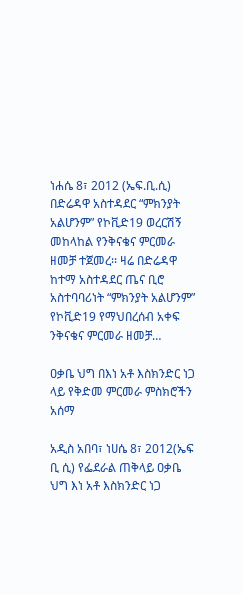ነሐሴ 8፣ 2012 (ኤፍ.ቢ.ሲ) በድሬዳዋ አስተዳደር “ምክንያት አልሆንም” የኮቪድ19 ወረርሽኝ መከላከል የንቅናቄና ምርመራ ዘመቻ ተጀመረ፡፡ ዛሬ በድሬዳዋ ከተማ አስተዳደር ጤና ቢሮ አስተባባሪነት “ምክንያት አልሆንም” የኮቪድ19 የማህበረሰብ አቀፍ ንቅናቄና ምርመራ ዘመቻ…

ዐቃቤ ህግ በእነ አቶ እስክንድር ነጋ ላይ የቅድመ ምርመራ ምስክሮችን አሰማ

አዲስ አበባ፣ ነሀሴ 8፣ 2012(ኤፍ ቢ ሲ) የፌደራል ጠቅላይ ዐቃቤ ህግ እነ አቶ እስክንድር ነጋ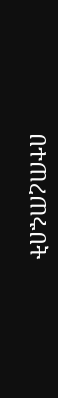በተጠረጠሩበት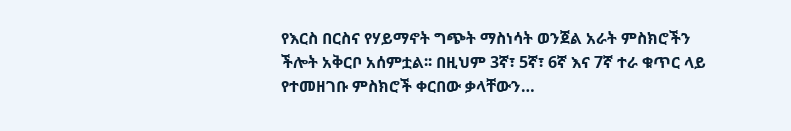የእርስ በርስና የሃይማኖት ግጭት ማስነሳት ወንጀል አራት ምስክሮችን ችሎት አቅርቦ አሰምቷል፡፡ በዚህም 3ኛ፣ 5ኛ፣ 6ኛ እና 7ኛ ተራ ቁጥር ላይ የተመዘገቡ ምስክሮች ቀርበው ቃላቸውን…